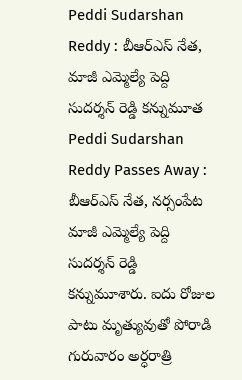Peddi Sudarshan Reddy : బీఆర్ఎస్ నేత, మాజీ ఎమ్మెల్యే పెద్ది సుదర్శన్ రెడ్డి కన్నుమూత
Peddi Sudarshan Reddy Passes Away : బీఆర్ఎస్ నేత, నర్సంపేట మాజీ ఎమ్మెల్యే పెద్ది సుదర్శన్ రెడ్డి కన్నుమూశారు. ఐదు రోజుల పాటు మృత్యువుతో పోరాడి గురువారం అర్ధరాత్రి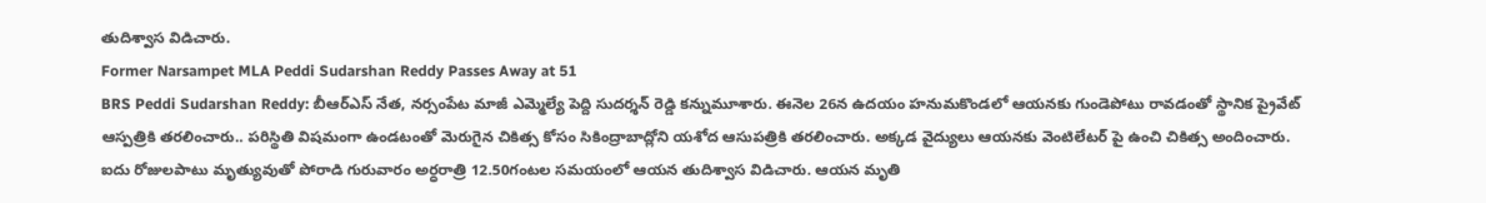తుదిశ్వాస విడిచారు.
Former Narsampet MLA Peddi Sudarshan Reddy Passes Away at 51
BRS Peddi Sudarshan Reddy: బీఆర్ఎస్ నేత, నర్సంపేట మాజీ ఎమ్మెల్యే పెద్ది సుదర్శన్ రెడ్డి కన్నుమూశారు. ఈనెల 26న ఉదయం హనుమకొండలో ఆయనకు గుండెపోటు రావడంతో స్థానిక ప్రైవేట్ ఆస్పత్రికి తరలించారు.. పరిస్థితి విషమంగా ఉండటంతో మెరుగైన చికిత్స కోసం సికింద్రాబాద్లోని యశోద ఆసుపత్రికి తరలించారు. అక్కడ వైద్యులు ఆయనకు వెంటిలేటర్ పై ఉంచి చికిత్స అందించారు. ఐదు రోజులపాటు మృత్యువుతో పోరాడి గురువారం అర్ధరాత్రి 12.50గంటల సమయంలో ఆయన తుదిశ్వాస విడిచారు. ఆయన మృతి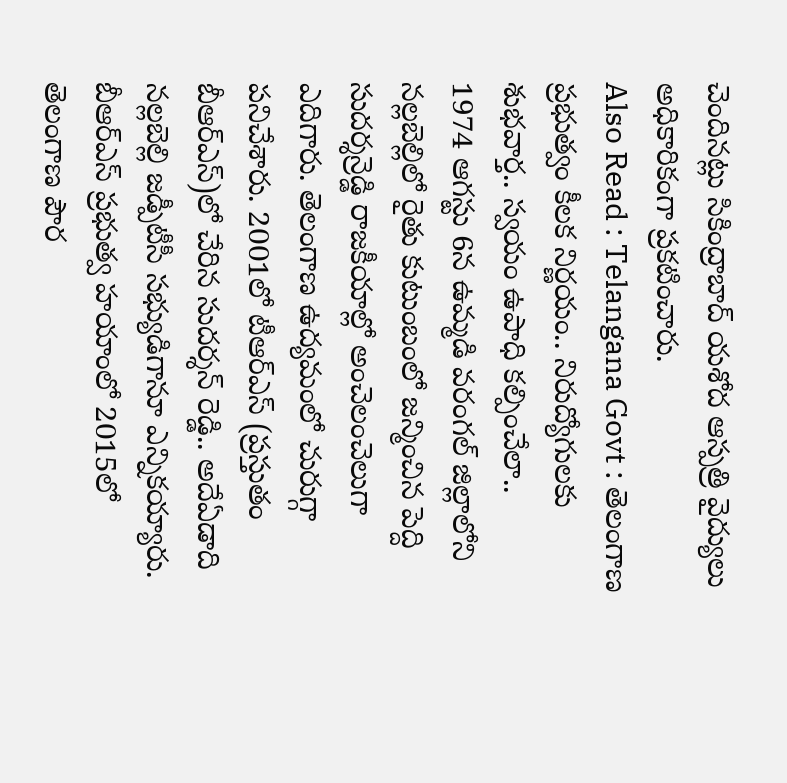చెందినట్లు సికింద్రాబాద్ యశోద ఆస్పత్రి వైద్యులు అధికారికంగా ప్రకటించారు.
Also Read : Telangana Govt : తెలంగాణ ప్రభుత్వం కీలక నిర్ణయం.. నిరుద్యోగులకు శుభవార్త.. స్వయం ఉపాధి కల్పించేలా..
1974 ఆగస్టు 6న ఉమ్మడి వరంగల్ జిల్లాలోని నల్లబెల్లిలో రైతు కుటుంబంలో జన్మించిన పెద్ది సుదర్శన్రెడ్డి రాజకీయాల్లో అంచెలంచెలుగా ఎదిగారు. తెలంగాణ ఉద్యమంలో చురుగ్గా పనిచేశారు. 2001లో టీఆర్ఎస్ (ప్రస్తుతం బీఆర్ఎస్)లో చేరిన సుదర్శన్ రెడ్డి.. అదేఏడాది నల్లబెల్లి జడ్పీటీసీ సభ్యుడిగానూ ఎన్నికయ్యారు. బీఆర్ఎస్ ప్రభుత్వ హయాంలో 2015లో తెలంగాణ పౌర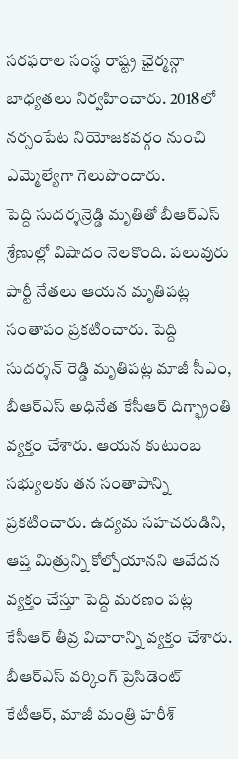సరఫరాల సంస్థ రాష్ట్ర ఛైర్మన్గా బాధ్యతలు నిర్వహించారు. 2018లో నర్సంపేట నియోజకవర్గం నుంచి ఎమ్మెల్యేగా గెలుపొందారు.
పెద్ది సుదర్శన్రెడ్డి మృతితో బీఆర్ఎస్ శ్రేణుల్లో విషాదం నెలకొంది. పలువురు పార్టీ నేతలు ఆయన మృతిపట్ల సంతాపం ప్రకటించారు. పెద్ది సుదర్శన్ రెడ్డి మృతిపట్ల మాజీ సీఎం, బీఆర్ఎస్ అధినేత కేసీఆర్ దిగ్భ్రాంతి వ్యక్తం చేశారు. ఆయన కుటుంబ సభ్యులకు తన సంతాపాన్ని ప్రకటించారు. ఉద్యమ సహచరుడిని, ఆప్త మిత్రున్ని కోల్పోయానని ఆవేదన వ్యక్తం చేస్తూ పెద్ది మరణం పట్ల కేసీఆర్ తీవ్ర విచారాన్ని వ్యక్తం చేశారు. బీఆర్ఎస్ వర్కింగ్ ప్రెసిడెంట్ కేటీఆర్, మాజీ మంత్రి హరీశ్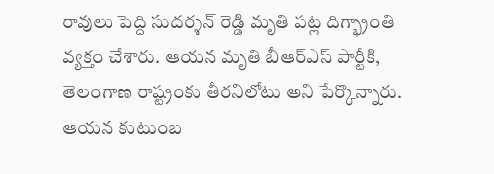రావులు పెద్ది సుదర్శన్ రెడ్డి మృతి పట్ల దిగ్భ్రాంతి వ్యక్తం చేశారు. ఆయన మృతి బీఆర్ఎస్ పార్టీకి, తెలంగాణ రాష్ట్రంకు తీరనిలోటు అని పేర్కొన్నారు. ఆయన కుటుంబ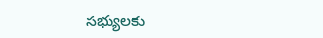సభ్యులకు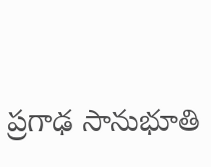ప్రగాఢ సానుభూతి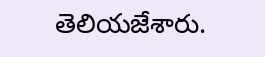తెలియజేశారు.